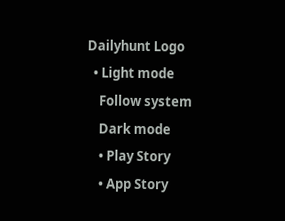Dailyhunt Logo
  • Light mode
    Follow system
    Dark mode
    • Play Story
    • App Story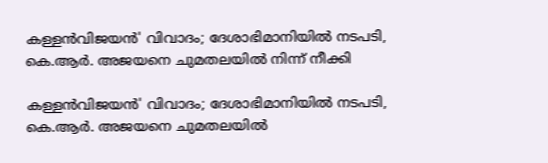കള്ളൻവിജയൻ' വിവാദം; ദേശാഭിമാനിയില്‍ നടപടി, കെ.ആര്‍. അജയനെ ചുമതലയില്‍ നിന്ന് നീക്കി

കള്ളൻവിജയൻ' വിവാദം; ദേശാഭിമാനിയില്‍ നടപടി, കെ.ആര്‍. അജയനെ ചുമതലയില്‍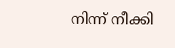നിന്ന് നീക്കി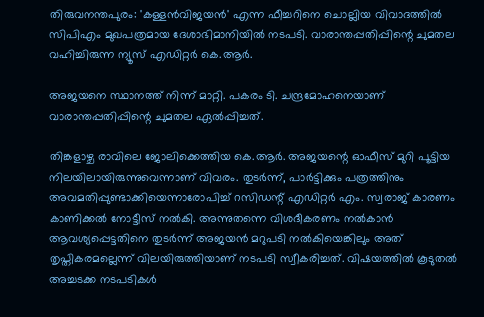തിരുവനന്തപുരം: 'കള്ളൻവിജയൻ' എന്ന ഫീച്ചറിനെ ചൊല്ലിയ വിവാദത്തില്‍ സിപിഎം മുഖപത്രമായ ദേശാഭിമാനിയില്‍ നടപടി. വാരാന്തപ്പതിപ്പിന്റെ ചുമതല വഹിച്ചിരുന്ന ന്യൂസ് എഡിറ്റർ കെ.ആർ.

അജയനെ സ്ഥാനത്ത് നിന്ന് മാറ്റി. പകരം ടി. ചന്ദ്രമോഹനെയാണ് വാരാന്തപ്പതിപ്പിന്റെ ചുമതല ഏല്‍പ്പിച്ചത്.

തിങ്കളാഴ്ച രാവിലെ ജോലിക്കെത്തിയ കെ.ആർ. അജയന്റെ ഓഫീസ് മുറി പൂട്ടിയ നിലയിലായിരുന്നുവെന്നാണ് വിവരം. തുടർന്ന്, പാർട്ടിക്കും പത്രത്തിനും അവമതിപ്പുണ്ടാക്കിയെന്നാരോപിച്ച്‌ റസിഡന്റ് എഡിറ്റർ എം. സ്വരാജ് കാരണം കാണിക്കല്‍ നോട്ടീസ് നല്‍കി. അന്നുതന്നെ വിശദീകരണം നല്‍കാൻ ആവശ്യപ്പെട്ടതിനെ തുടർന്ന് അജയൻ മറുപടി നല്‍കിയെങ്കിലും അത് തൃപ്തികരമല്ലെന്ന് വിലയിരുത്തിയാണ് നടപടി സ്വീകരിച്ചത്. വിഷയത്തില്‍ കൂടുതല്‍ അച്ചടക്ക നടപടികള്‍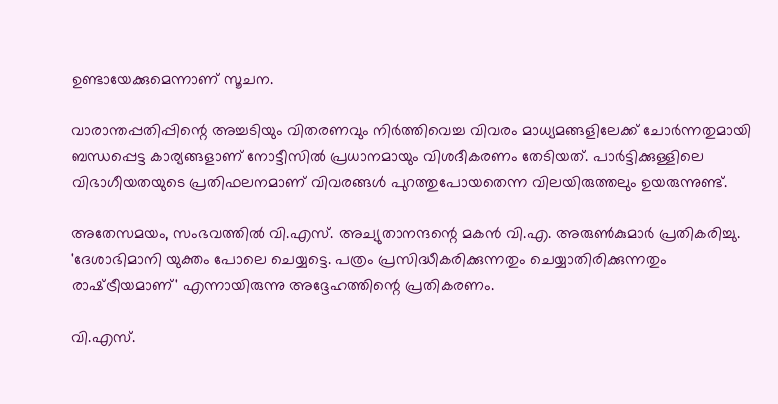ഉണ്ടായേക്കുമെന്നാണ് സൂചന.

വാരാന്തപ്പതിപ്പിന്റെ അച്ചടിയും വിതരണവും നിർത്തിവെച്ച വിവരം മാധ്യമങ്ങളിലേക്ക് ചോർന്നതുമായി ബന്ധപ്പെട്ട കാര്യങ്ങളാണ് നോട്ടീസില്‍ പ്രധാനമായും വിശദീകരണം തേടിയത്. പാർട്ടിക്കുള്ളിലെ വിഭാഗീയതയുടെ പ്രതിഫലനമാണ് വിവരങ്ങള്‍ പുറത്തുപോയതെന്ന വിലയിരുത്തലും ഉയരുന്നുണ്ട്.

അതേസമയം, സംഭവത്തില്‍ വി.എസ്. അച്യുതാനന്ദന്റെ മകൻ വി.എ. അരുണ്‍കുമാർ പ്രതികരിച്ചു. 'ദേശാഭിമാനി യുക്തം പോലെ ചെയ്യട്ടെ. പത്രം പ്രസിദ്ധീകരിക്കുന്നതും ചെയ്യാതിരിക്കുന്നതും രാഷ്‌ട്രീയമാണ്' എന്നായിരുന്നു അദ്ദേഹത്തിന്റെ പ്രതികരണം.

വി.എസ്.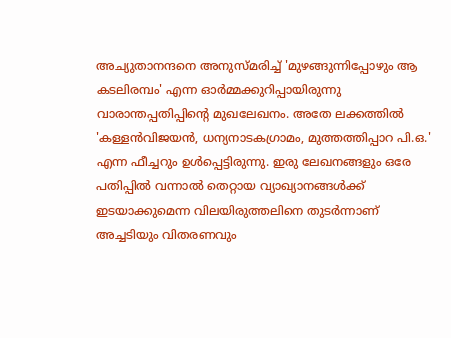അച്യുതാനന്ദനെ അനുസ്മരിച്ച്‌ 'മുഴങ്ങുന്നിപ്പോഴും ആ കടലിരമ്പം' എന്ന ഓർമ്മക്കുറിപ്പായിരുന്നു വാരാന്തപ്പതിപ്പിന്റെ മുഖലേഖനം. അതേ ലക്കത്തില്‍ 'കള്ളൻവിജയൻ, ധന്യനാടകഗ്രാമം, മുത്തത്തിപ്പാറ പി.ഒ.' എന്ന ഫീച്ചറും ഉള്‍പ്പെട്ടിരുന്നു. ഇരു ലേഖനങ്ങളും ഒരേ പതിപ്പില്‍ വന്നാല്‍ തെറ്റായ വ്യാഖ്യാനങ്ങള്‍ക്ക് ഇടയാക്കുമെന്ന വിലയിരുത്തലിനെ തുടർന്നാണ് അച്ചടിയും വിതരണവും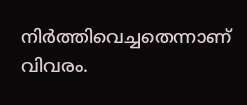നിർത്തിവെച്ചതെന്നാണ് വിവരം.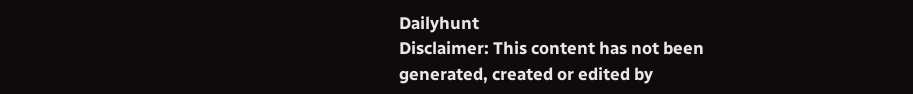Dailyhunt
Disclaimer: This content has not been generated, created or edited by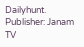Dailyhunt. Publisher: Janam TV